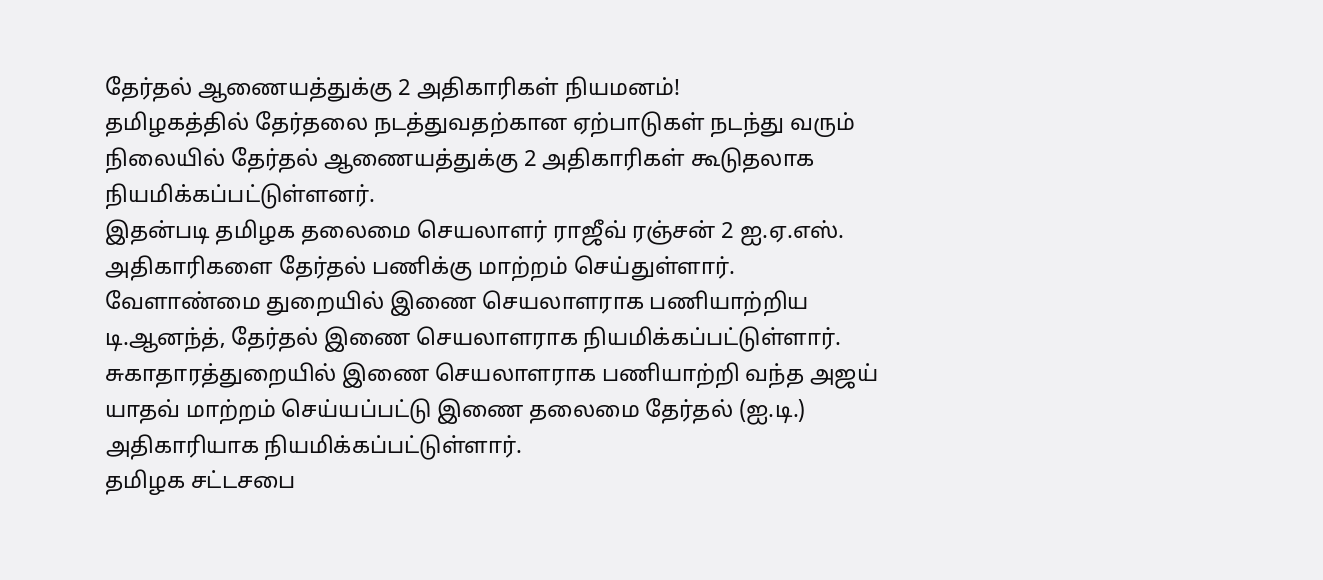தேர்தல் ஆணையத்துக்கு 2 அதிகாரிகள் நியமனம்!
தமிழகத்தில் தேர்தலை நடத்துவதற்கான ஏற்பாடுகள் நடந்து வரும் நிலையில் தேர்தல் ஆணையத்துக்கு 2 அதிகாரிகள் கூடுதலாக நியமிக்கப்பட்டுள்ளனர்.
இதன்படி தமிழக தலைமை செயலாளர் ராஜீவ் ரஞ்சன் 2 ஐ.ஏ.எஸ். அதிகாரிகளை தேர்தல் பணிக்கு மாற்றம் செய்துள்ளார்.
வேளாண்மை துறையில் இணை செயலாளராக பணியாற்றிய டி.ஆனந்த், தேர்தல் இணை செயலாளராக நியமிக்கப்பட்டுள்ளார்.
சுகாதாரத்துறையில் இணை செயலாளராக பணியாற்றி வந்த அஜய் யாதவ் மாற்றம் செய்யப்பட்டு இணை தலைமை தேர்தல் (ஐ.டி.) அதிகாரியாக நியமிக்கப்பட்டுள்ளார்.
தமிழக சட்டசபை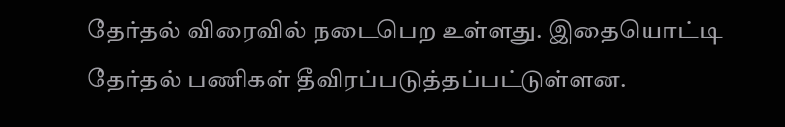தேர்தல் விரைவில் நடைபெற உள்ளது. இதையொட்டி தேர்தல் பணிகள் தீவிரப்படுத்தப்பட்டுள்ளன.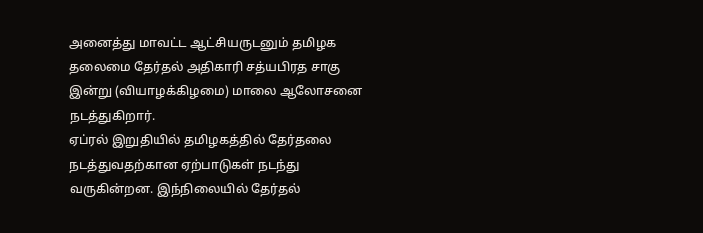அனைத்து மாவட்ட ஆட்சியருடனும் தமிழக தலைமை தேர்தல் அதிகாரி சத்யபிரத சாகு இன்று (வியாழக்கிழமை) மாலை ஆலோசனை நடத்துகிறார்.
ஏப்ரல் இறுதியில் தமிழகத்தில் தேர்தலை நடத்துவதற்கான ஏற்பாடுகள் நடந்து வருகின்றன. இந்நிலையில் தேர்தல்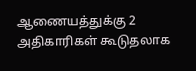ஆணையத்துக்கு 2 அதிகாரிகள் கூடுதலாக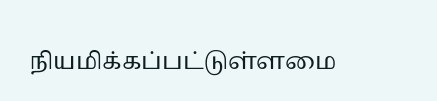நியமிக்கப்பட்டுள்ளமை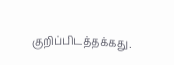குறிப்பிடத்தக்கது.